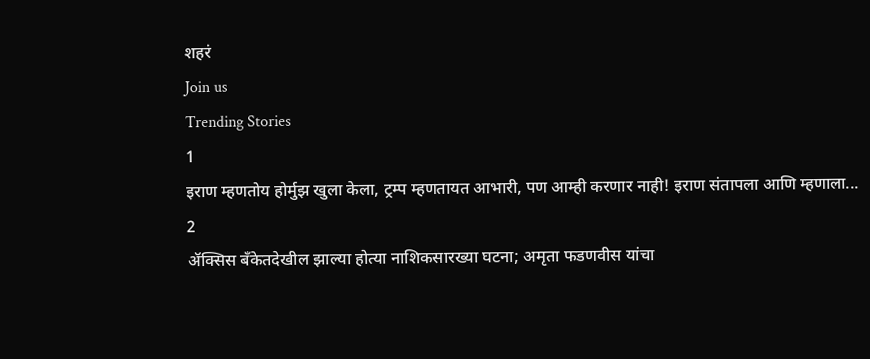शहरं
Join us
Trending Stories
1
इराण म्हणतोय होर्मुझ खुला केला, ट्रम्प म्हणतायत आभारी, पण आम्ही करणार नाही! इराण संतापला आणि म्हणाला...
2
ॲक्सिस बँकेतदेखील झाल्या होत्या नाशिकसारख्या घटना; अमृता फडणवीस यांचा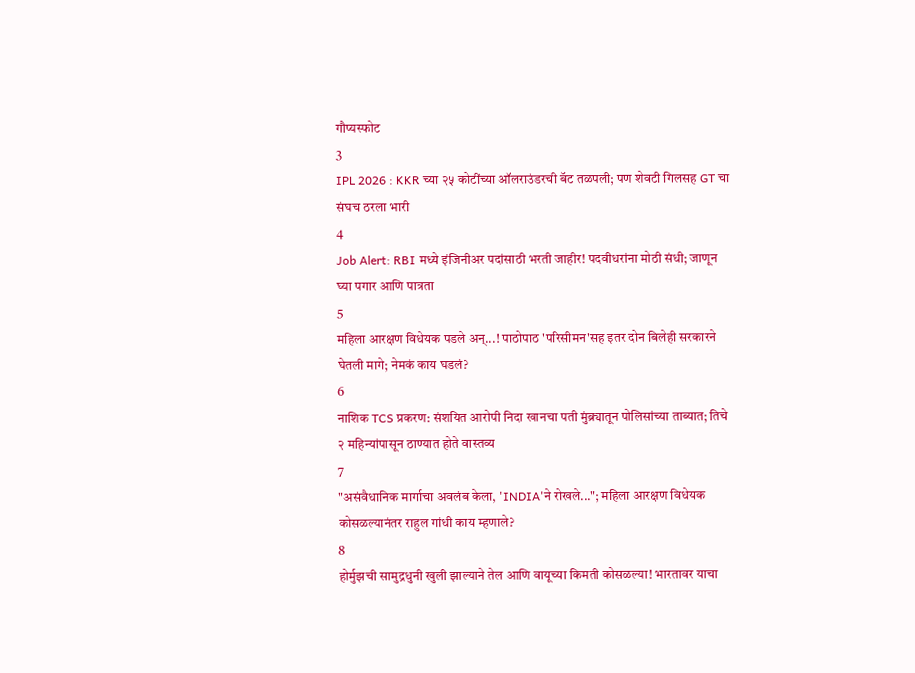गौप्यस्फोट
3
IPL 2026 : KKR च्या २५ कोटींच्या ऑलराउंडरची बॅट तळपली; पण शेवटी गिलसह GT चा संघच ठरला भारी
4
Job Alert: RBI मध्ये इंजिनीअर पदांसाठी भरती जाहीर! पदवीधरांना मोठी संधी; जाणून घ्या पगार आणि पात्रता
5
महिला आरक्षण विधेयक पडले अन्...! पाठोपाठ 'परिसीमन'सह इतर दोन बिलेही सरकारने घेतली मागे; नेमकं काय घडलं?
6
नाशिक TCS प्रकरण: संशयित आरोपी निदा खानचा पती मुंब्र्यातून पोलिसांच्या ताब्यात; तिचे २ महिन्यांपासून ठाण्यात होते वास्तव्य
7
"असंवैधानिक मार्गाचा अवलंब केला, 'INDIA'ने रोखले..."; महिला आरक्षण विधेयक कोसळल्यानंतर राहुल गांधी काय म्हणाले?
8
होर्मुझची सामुद्रधुनी खुली झाल्याने तेल आणि वायूच्या किमती कोसळल्या! भारतावर याचा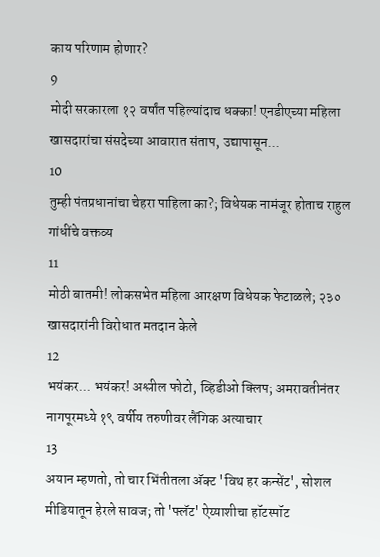काय परिणाम होणार?
9
मोदी सरकारला १२ वर्षांत पहिल्यांदाच धक्का! एनडीएच्या महिला खासदारांचा संसदेच्या आवारात संताप, उद्यापासून...
10
तुम्ही पंतप्रधानांचा चेहरा पाहिला का?; विधेयक नामंजूर होताच राहुल गांधींचे वक्तव्य
11
मोठी बातमी! लोकसभेत महिला आरक्षण विधेयक फेटाळले; २३० खासदारांनी विरोधात मतदान केले
12
भयंकर... भयंकर! अश्लील फोटो, व्हिडीओ क्लिप; अमरावतीनंतर नागपूरमध्ये १९ वर्षीय तरुणीवर लैंगिक अत्याचार
13
अयान म्हणतो, तो चार भिंतीतला अ‍ॅक्ट 'विथ हर कन्सेंट', सोशल मीडियातून हेरले सावज; तो 'फ्लॅट' ऐय्याशीचा हॉटस्पॉट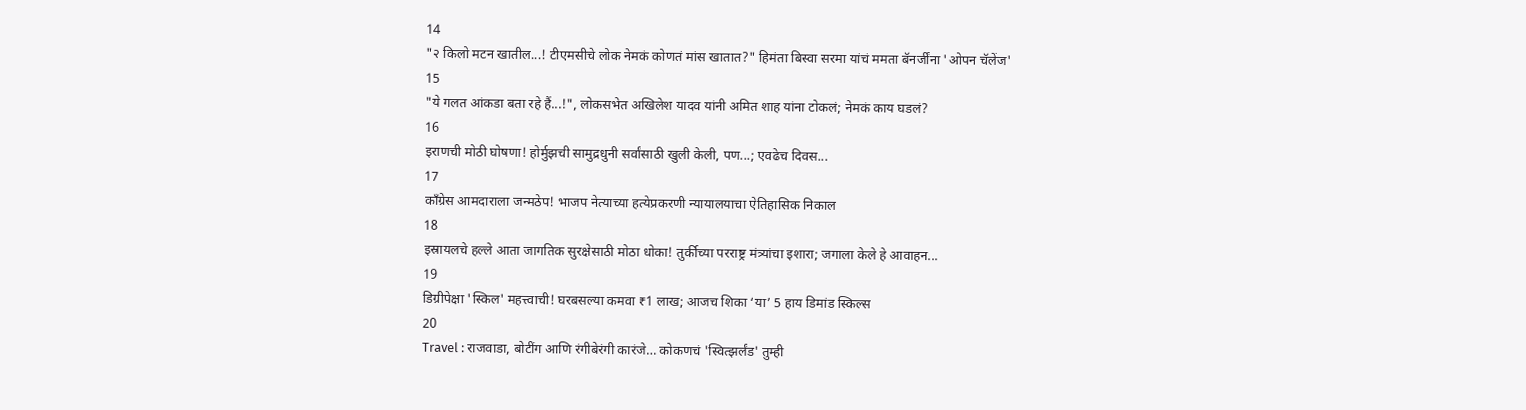14
"२ किलो मटन खातील...! टीएमसीचे लोक नेमकं कोणतं मांस खातात?" हिमंता बिस्वा सरमा यांचं ममता बॅनर्जींना 'ओपन चॅलेंज'
15
"ये गलत आंकडा बता रहे हैं...!", लोकसभेत अखिलेश यादव यांनी अमित शाह यांना टोकलं; नेमकं काय घडलं?
16
इराणची मोठी घोषणा! होर्मुझची सामुद्रधुनी सर्वांसाठी खुली केली, पण...; एवढेच दिवस...
17
काँग्रेस आमदाराला जन्मठेप! भाजप नेत्याच्या हत्येप्रकरणी न्यायालयाचा ऐतिहासिक निकाल
18
इस्रायलचे हल्ले आता जागतिक सुरक्षेसाठी मोठा धोका! तुर्कीच्या परराष्ट्र मंत्र्यांचा इशारा; जगाला केले हे आवाहन...
19
डिग्रीपेक्षा 'स्किल' महत्त्वाची! घरबसल्या कमवा ₹1 लाख; आजच शिका ‘या’ 5 हाय डिमांड स्किल्स
20
Travel : राजवाडा, बोटींग आणि रंगीबेरंगी कारंजे… कोकणचं 'स्वित्झर्लंड' तुम्ही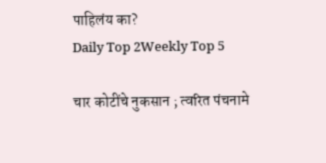पाहिलंय का?
Daily Top 2Weekly Top 5

चार कोटींचे नुकसान ; त्वरित पंचनामे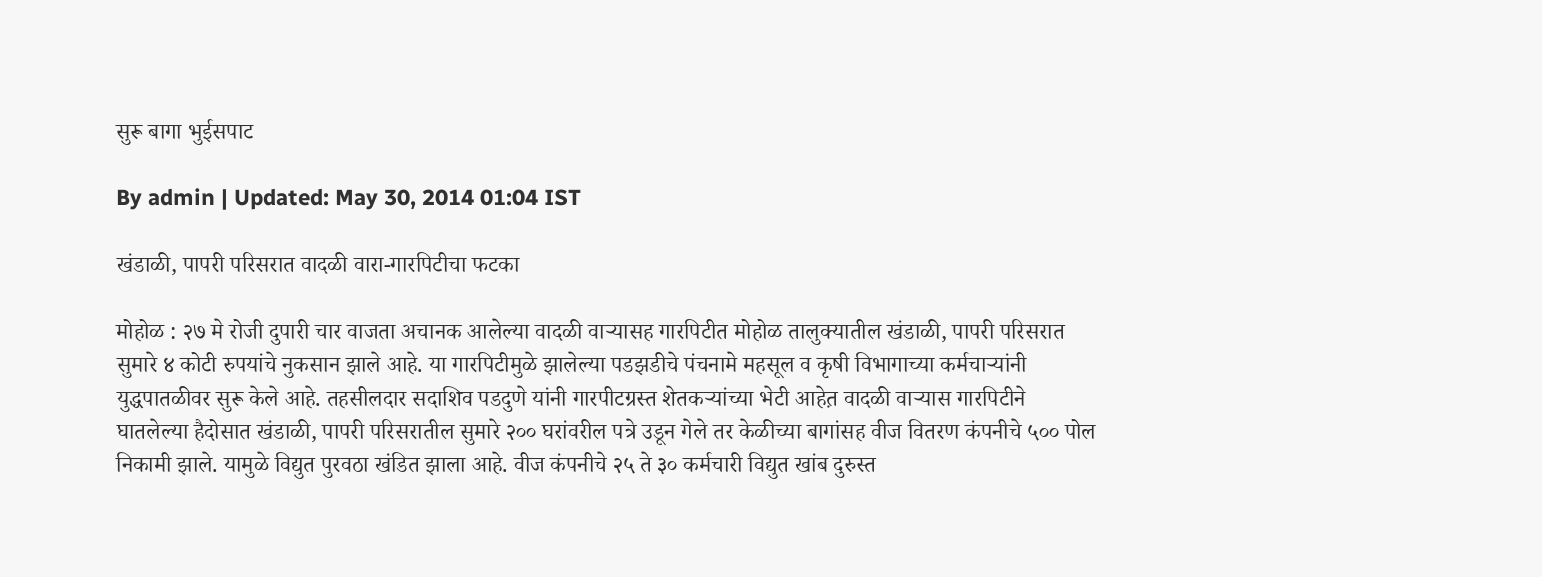सुरू बागा भुईसपाट

By admin | Updated: May 30, 2014 01:04 IST

खंडाळी, पापरी परिसरात वादळी वारा-गारपिटीचा फटका

मोहोळ : २७ मे रोजी दुपारी चार वाजता अचानक आलेल्या वादळी वार्‍यासह गारपिटीत मोहोळ तालुक्यातील खंडाळी, पापरी परिसरात सुमारे ४ कोटी रुपयांचे नुकसान झाले आहे. या गारपिटीमुळे झालेल्या पडझडीचे पंचनामे महसूल व कृषी विभागाच्या कर्मचार्‍यांनी युद्धपातळीवर सुरू केले आहे. तहसीलदार सदाशिव पडदुणे यांनी गारपीटग्रस्त शेतकर्‍यांच्या भेटी आहेत़ वादळी वार्‍यास गारपिटीने घातलेल्या हैदोसात खंडाळी, पापरी परिसरातील सुमारे २०० घरांवरील पत्रे उडून गेले तर केळीच्या बागांसह वीज वितरण कंपनीचे ५०० पोल निकामी झाले. यामुळे विद्युत पुरवठा खंडित झाला आहे. वीज कंपनीचे २५ ते ३० कर्मचारी विद्युत खांब दुरुस्त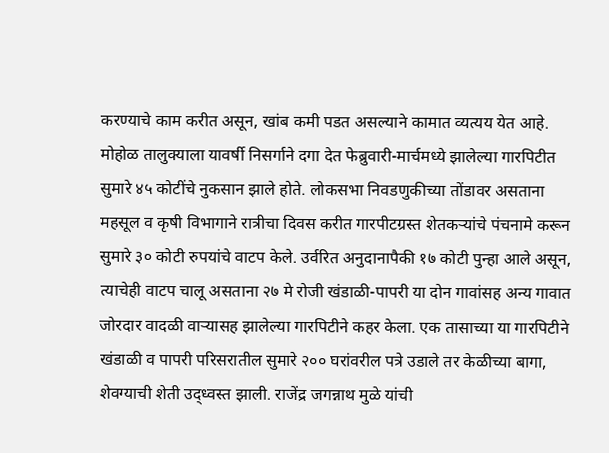करण्याचे काम करीत असून, खांब कमी पडत असल्याने कामात व्यत्यय येत आहे. मोहोळ तालुक्याला यावर्षी निसर्गाने दगा देत फेब्रुवारी-मार्चमध्ये झालेल्या गारपिटीत सुमारे ४५ कोटींचे नुकसान झाले होते. लोकसभा निवडणुकीच्या तोंडावर असताना महसूल व कृषी विभागाने रात्रीचा दिवस करीत गारपीटग्रस्त शेतकर्‍यांचे पंचनामे करून सुमारे ३० कोटी रुपयांचे वाटप केले. उर्वरित अनुदानापैकी १७ कोटी पुन्हा आले असून, त्याचेही वाटप चालू असताना २७ मे रोजी खंडाळी-पापरी या दोन गावांसह अन्य गावात जोरदार वादळी वार्‍यासह झालेल्या गारपिटीने कहर केला. एक तासाच्या या गारपिटीने खंडाळी व पापरी परिसरातील सुमारे २०० घरांवरील पत्रे उडाले तर केळीच्या बागा, शेवग्याची शेती उद्ध्वस्त झाली. राजेंद्र जगन्नाथ मुळे यांची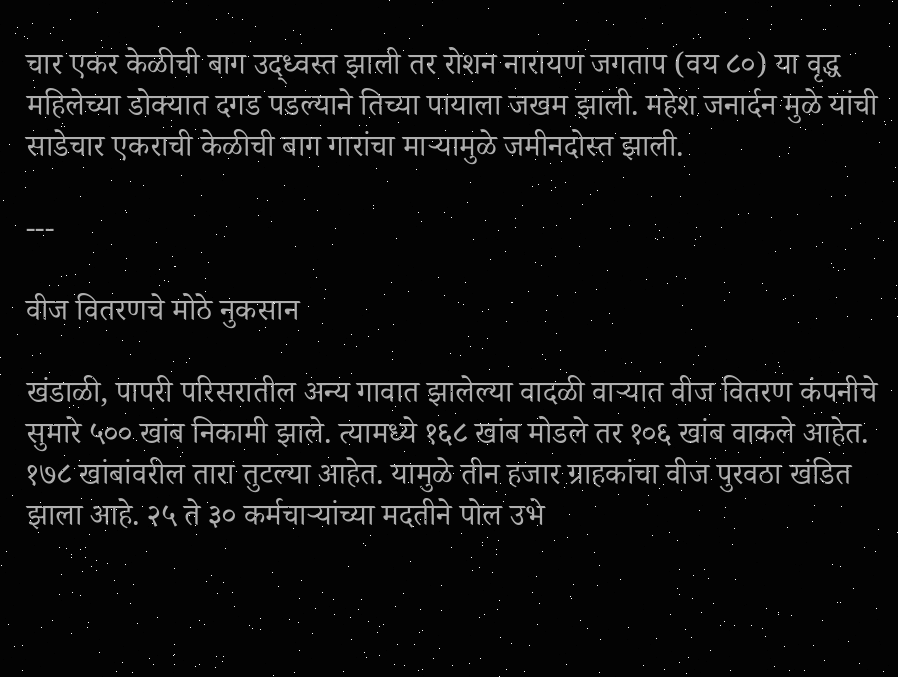चार एकर केळीची बाग उद्ध्वस्त झाली तर रोशन नारायण जगताप (वय ८०) या वृद्ध महिलेच्या डोक्यात दगड पडल्याने तिच्या पायाला जखम झाली. महेश जनार्दन मुळे यांची साडेचार एकराची केळीची बाग गारांचा मार्‍यामुळे जमीनदोस्त झाली.

---

वीज वितरणचे मोठे नुकसान

खंडाळी, पापरी परिसरातील अन्य गावात झालेल्या वादळी वार्‍यात वीज वितरण कंपनीचे सुमारे ५०० खांब निकामी झाले. त्यामध्ये १६८ खांब मोडले तर १०६ खांब वाकले आहेत. १७८ खांबांवरील तारा तुटल्या आहेत. यामुळे तीन हजार ग्राहकांचा वीज पुरवठा खंडित झाला आहे. २५ ते ३० कर्मचार्‍यांच्या मदतीने पोल उभे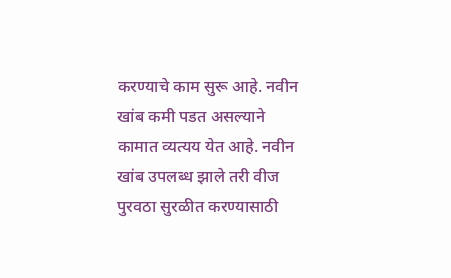करण्याचे काम सुरू आहे. नवीन खांब कमी पडत असल्याने कामात व्यत्यय येत आहे. नवीन खांब उपलब्ध झाले तरी वीज पुरवठा सुरळीत करण्यासाठी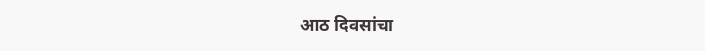आठ दिवसांचा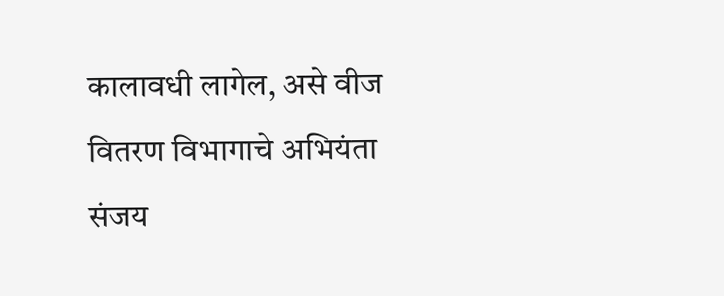कालावधी लागेल, असे वीज वितरण विभागाचे अभियंता संजय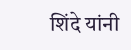शिंदे यांनी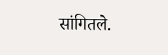सांगितले.